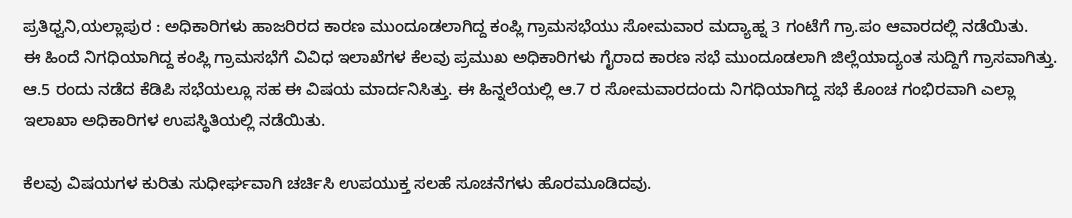ಪ್ರತಿಧ್ವನಿ,ಯಲ್ಲಾಪುರ : ಅಧಿಕಾರಿಗಳು ಹಾಜರಿರದ ಕಾರಣ ಮುಂದೂಡಲಾಗಿದ್ದ ಕಂಪ್ಲಿ ಗ್ರಾಮಸಭೆಯು ಸೋಮವಾರ ಮದ್ಯಾಹ್ನ 3 ಗಂಟೆಗೆ ಗ್ರಾ.ಪಂ ಆವಾರದಲ್ಲಿ ನಡೆಯಿತು.
ಈ ಹಿಂದೆ ನಿಗಧಿಯಾಗಿದ್ದ ಕಂಪ್ಲಿ ಗ್ರಾಮಸಭೆಗೆ ವಿವಿಧ ಇಲಾಖೆಗಳ ಕೆಲವು ಪ್ರಮುಖ ಅಧಿಕಾರಿಗಳು ಗೈರಾದ ಕಾರಣ ಸಭೆ ಮುಂದೂಡಲಾಗಿ ಜಿಲ್ಲೆಯಾದ್ಯಂತ ಸುದ್ದಿಗೆ ಗ್ರಾಸವಾಗಿತ್ತು. ಆ.5 ರಂದು ನಡೆದ ಕೆಡಿಪಿ ಸಭೆಯಲ್ಲೂ ಸಹ ಈ ವಿಷಯ ಮಾರ್ದನಿಸಿತ್ತು. ಈ ಹಿನ್ನಲೆಯಲ್ಲಿ ಆ.7 ರ ಸೋಮವಾರದಂದು ನಿಗಧಿಯಾಗಿದ್ದ ಸಭೆ ಕೊಂಚ ಗಂಭಿರವಾಗಿ ಎಲ್ಲಾ ಇಲಾಖಾ ಅಧಿಕಾರಿಗಳ ಉಪಸ್ಥಿತಿಯಲ್ಲಿ ನಡೆಯಿತು.

ಕೆಲವು ವಿಷಯಗಳ ಕುರಿತು ಸುಧೀರ್ಘವಾಗಿ ಚರ್ಚಿಸಿ ಉಪಯುಕ್ತ ಸಲಹೆ ಸೂಚನೆಗಳು ಹೊರಮೂಡಿದವು.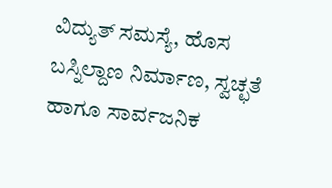ವಿದ್ಯುತ್ ಸಮಸ್ಯೆ, ಹೊಸ ಬಸ್ನಿಲ್ದಾಣ ನಿರ್ಮಾಣ, ಸ್ವಚ್ಛತೆ ಹಾಗೂ ಸಾರ್ವಜನಿಕ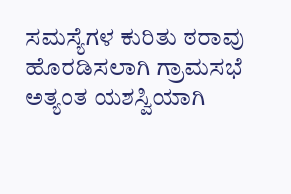ಸಮಸ್ಯೆಗಳ ಕುರಿತು ಠರಾವು ಹೊರಡಿಸಲಾಗಿ ಗ್ರಾಮಸಭೆ ಅತ್ಯಂತ ಯಶಸ್ವಿಯಾಗಿ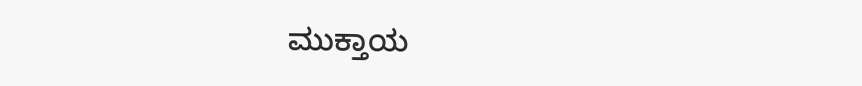ಮುಕ್ತಾಯ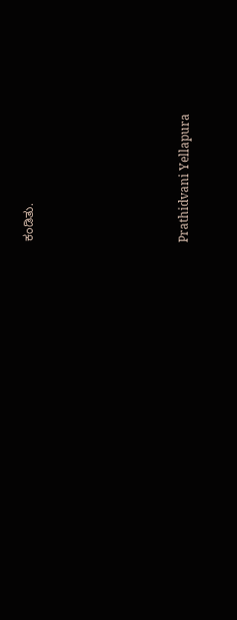ಕಂಡಿತು.






Prathidvani Yellapura